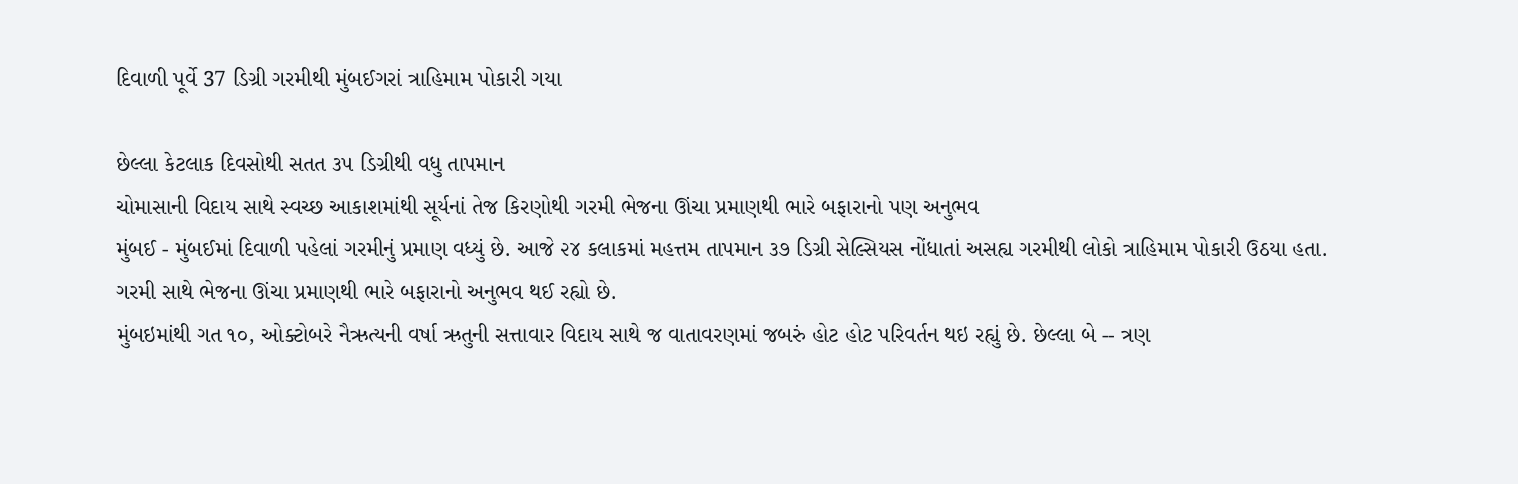દિવાળી પૂર્વે 37 ડિગ્રી ગરમીથી મુંબઈગરાં ત્રાહિમામ પોકારી ગયા

છેલ્લા કેટલાક દિવસોથી સતત ૩૫ ડિગ્રીથી વધુ તાપમાન
ચોમાસાની વિદાય સાથે સ્વચ્છ આકાશમાંથી સૂર્યનાં તેજ કિરણોથી ગરમી ભેજના ઊંચા પ્રમાણથી ભારે બફારાનો પણ અનુભવ
મુંબઈ - મુંબઈમાં દિવાળી પહેલાં ગરમીનું પ્રમાણ વધ્યું છે. આજે ૨૪ કલાકમાં મહત્તમ તાપમાન ૩૭ ડિગ્રી સેલ્સિયસ નોંધાતાં અસહ્ય ગરમીથી લોકો ત્રાહિમામ પોકારી ઉઠયા હતા. ગરમી સાથે ભેજના ઊંચા પ્રમાણથી ભારે બફારાનો અનુભવ થઈ રહ્યો છે.
મુંબઇમાંથી ગત ૧૦, ઓક્ટોબરે નૈઋત્યની વર્ષા ઋતુની સત્તાવાર વિદાય સાથે જ વાતાવરણમાં જબરું હોટ હોટ પરિવર્તન થઇ રહ્યું છે. છેલ્લા બે -- ત્રણ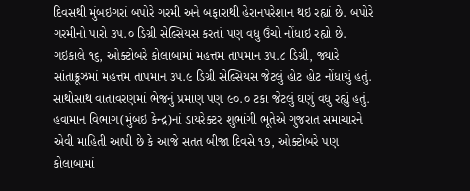દિવસથી મુંબઇગરાં બપોરે ગરમી અને બફારાથી હેરાનપરેશાન થઇ રહ્યાં છે. બપોરે ગરમીનો પારો ૩૫.૦ ડિગ્રી સેલ્સિયસ કરતાં પણ વધુ ઉંચો નોંધાઇ રહ્યો છે. ગઇકાલે ૧૬, ઓક્ટોબરે કોલાબામાં મહત્તમ તાપમાન ૩૫.૮ ડિગ્રી, જ્યારે સાંતાક્રૂઝમાં મહત્તમ તાપમાન ૩૫.૯ ડિગ્રી સેલ્સિયસ જેટલું હોટ હોટ નોંધાયું હતું. સાથોસાથ વાતાવરણમાં ભેજનું પ્રમાણ પણ ૯૦.૦ ટકા જેટલું ઘણું વધુ રહ્યું હતું.
હવામાન વિભાગ(મુંબઇ કેન્દ્ર)નાં ડાયરેક્ટર શુભાંગી ભૂતેએ ગુજરાત સમાચારને એવી માહિતી આપી છે કે આજે સતત બીજા દિવસે ૧૭, ઓક્ટોબરે પણ કોલાબામાં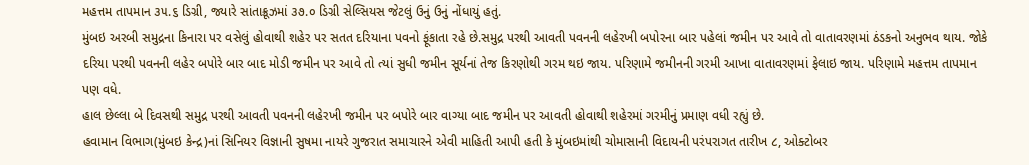મહત્તમ તાપમાન ૩૫.૬ ડિગ્રી, જ્યારે સાંતાક્રૂઝમાં ૩૭.૦ ડિગ્રી સેલ્સિયસ જેટલું ઉનું ઉનું નોંધાયું હતું.
મુંબઇ અરબી સમુદ્રના કિનારા પર વસેલું હોવાથી શહેર પર સતત દરિયાના પવનો ફૂંકાતા રહે છે.સમુદ્ર પરથી આવતી પવનની લહેરખી બપોરના બાર પહેલાં જમીન પર આવે તો વાતાવરણમાં ઠંડકનો અનુભવ થાય. જોકે દરિયા પરથી પવનની લહેર બપોરે બાર બાદ મોડી જમીન પર આવે તો ત્યાં સુધી જમીન સૂર્યનાં તેજ કિરણોથી ગરમ થઇ જાય. પરિણામે જમીનની ગરમી આખા વાતાવરણમાં ફેલાઇ જાય. પરિણામે મહત્તમ તાપમાન પણ વધે.
હાલ છેલ્લા બે દિવસથી સમુદ્ર પરથી આવતી પવનની લહેરખી જમીન પર બપોરે બાર વાગ્યા બાદ જમીન પર આવતી હોવાથી શહેરમાં ગરમીનું પ્રમાણ વધી રહ્યું છે.
હવામાન વિભાગ(મુંબઇ કેન્દ્ર)નાં સિનિયર વિજ્ઞાની સુષમા નાયરે ગુજરાત સમાચારને એવી માહિતી આપી હતી કે મુંબઇમાંથી ચોમાસાની વિદાયની પરંપરાગત તારીખ ૮, ઓક્ટોબર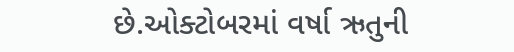છે.ઓક્ટોબરમાં વર્ષા ઋતુની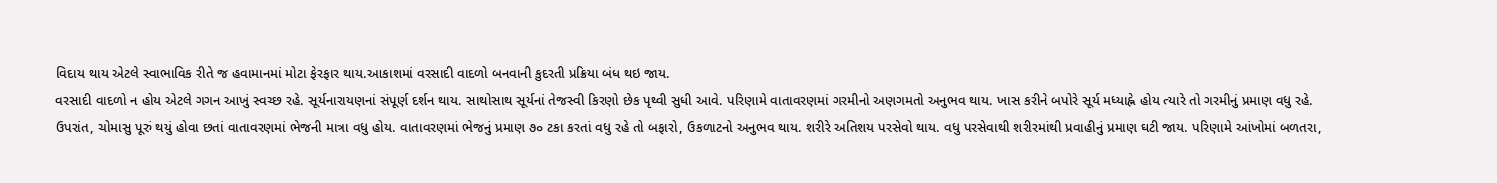વિદાય થાય એટલે સ્વાભાવિક રીતે જ હવામાનમાં મોટા ફેરફાર થાય.આકાશમાં વરસાદી વાદળો બનવાની કુદરતી પ્રક્રિયા બંધ થઇ જાય.
વરસાદી વાદળો ન હોય એટલે ગગન આખું સ્વચ્છ રહે. સૂર્યનારાયણનાં સંપૂર્ણ દર્શન થાય. સાથોસાથ સૂર્યનાં તેજસ્વી કિરણો છેક પૃથ્વી સુધી આવે. પરિણામે વાતાવરણમાં ગરમીનો અણગમતો અનુભવ થાય. ખાસ કરીને બપોરે સૂર્ય મધ્યાહ્ને હોય ત્યારે તો ગરમીનું પ્રમાણ વધુ રહે.
ઉપરાંત, ચોમાસુ પૂરું થયું હોવા છતાં વાતાવરણમાં ભેજની માત્રા વધુ હોય. વાતાવરણમાં ભેજનું પ્રમાણ ૭૦ ટકા કરતાં વધુ રહે તો બફારો, ઉકળાટનો અનુભવ થાય. શરીરે અતિશય પરસેવો થાય. વધુ પરસેવાથી શરીરમાંથી પ્રવાહીનું પ્રમાણ ઘટી જાય. પરિણામે આંખોમાં બળતરા,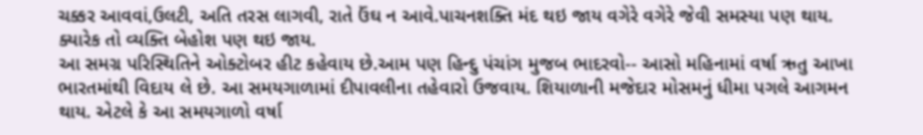ચક્કર આવવાં,ઉલટી, અતિ તરસ લાગવી, રાતે ઉંઘ ન આવે.પાચનશક્તિ મંદ થઇ જાય વગેરે વગેરે જેવી સમસ્યા પણ થાય. ક્યારેક તો વ્યક્તિ બેહોશ પણ થઇ જાય.
આ સમગ્ર પરિસ્થિતિને ઓક્ટોબર હીટ કહેવાય છે.આમ પણ હિન્દુ પંચાંગ મુજબ ભાદરવો-- આસો મહિનામાં વર્ષા ઋતુ આખા ભારતમાંથી વિદાય લે છે. આ સમયગાળામાં દીપાવલીના તહેવારો ઉજવાય. શિયાળાની મજેદાર મોસમનું ધીમા પગલે આગમન થાય. એટલે કે આ સમયગાળો વર્ષા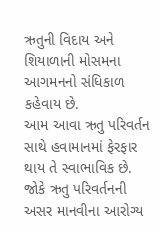ઋતુની વિદાય અને શિયાળાની મોસમના આગમનનો સંધિકાળ કહેવાય છે.
આમ આવા ઋતુ પરિવર્તન સાથે હવામાનમાં ફેરફાર થાય તે સ્વાભાવિક છે. જોકે ઋતુ પરિવર્તનની અસર માનવીના આરોગ્ય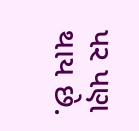પર પણ થાય છે.